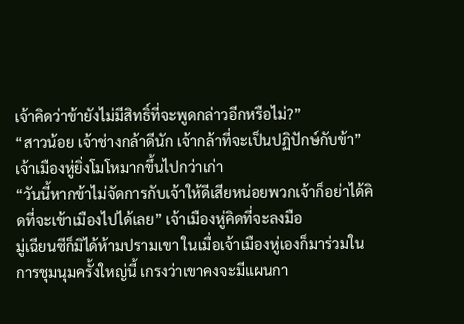เจ้าคิดว่าข้ายังไม่มีสิทธิ์ที่จะพูดกล่าวอีกหรือไม่?”
“สาวน้อย เจ้าช่างกล้าดีนัก เจ้ากล้าที่จะเป็นปฏิปักษ์กับข้า” เจ้าเมืองหู่ยิ่งโมโหมากขึ้นไปกว่าเก่า
“วันนี้หากข้าไม่จัดการกับเจ้าให้ดีเสียหน่อยพวกเจ้าก็อย่าได้คิดที่จะเข้าเมืองไปได้เลย” เจ้าเมืองหู่คิดที่จะลงมือ
มู่เฉียนซีก็มิได้ห้ามปรามเขา ในเมื่อเจ้าเมืองหู่เองก็มาร่วมในการชุมนุมครั้งใหญ่นี้ เกรงว่าเขาคงจะมีแผนกา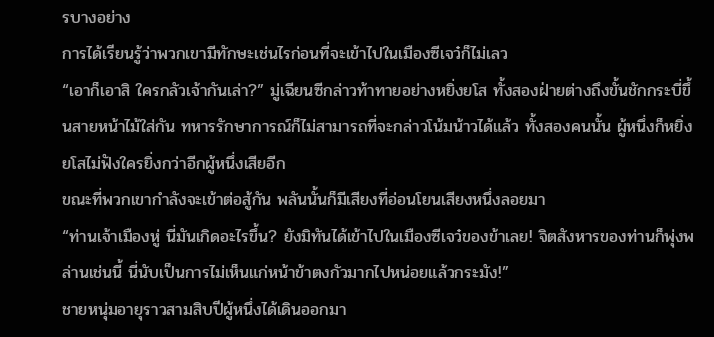รบางอย่าง
การได้เรียนรู้ว่าพวกเขามีทักษะเช่นไรก่อนที่จะเข้าไปในเมืองซีเจว๋ก็ไม่เลว
“เอาก็เอาสิ ใครกลัวเจ้ากันเล่า?” มู่เฉียนซีกล่าวท้าทายอย่างหยิ่งยโส ทั้งสองฝ่ายต่างถึงขั้นชักกระบี่ขึ้นสายหน้าไม้ใส่กัน ทหารรักษาการณ์ก็ไม่สามารถที่จะกล่าวโน้มน้าวได้แล้ว ทั้งสองคนนั้น ผู้หนึ่งก็หยิ่งยโสไม่ฟังใครยิ่งกว่าอีกผู้หนึ่งเสียอีก
ขณะที่พวกเขากำลังจะเข้าต่อสู้กัน พลันนั้นก็มีเสียงที่อ่อนโยนเสียงหนึ่งลอยมา
“ท่านเจ้าเมืองหู่ นี่มันเกิดอะไรขึ้น? ยังมิทันได้เข้าไปในเมืองซีเจว๋ของข้าเลย! จิตสังหารของท่านก็พุ่งพล่านเช่นนี้ นี่นับเป็นการไม่เห็นแก่หน้าข้าตงกัวมากไปหน่อยแล้วกระมัง!”
ชายหนุ่มอายุราวสามสิบปีผู้หนึ่งได้เดินออกมา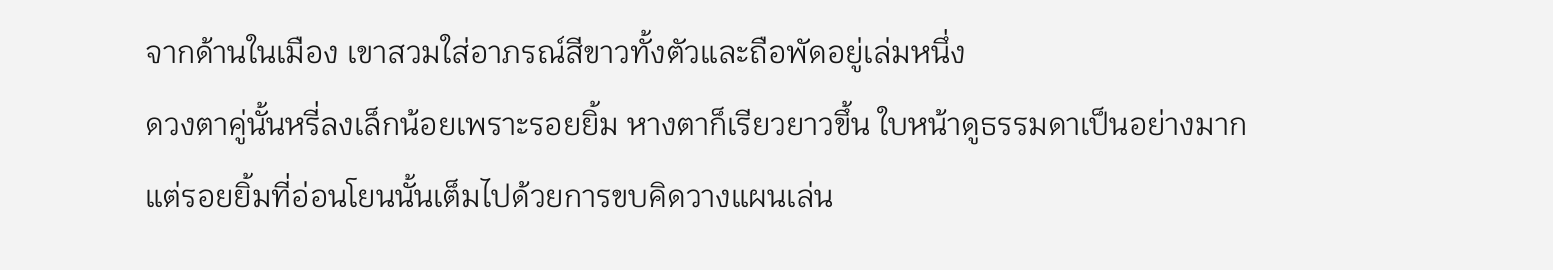จากด้านในเมือง เขาสวมใส่อาภรณ์สีขาวทั้งตัวและถือพัดอยู่เล่มหนึ่ง
ดวงตาคู่นั้นหรี่ลงเล็กน้อยเพราะรอยยิ้ม หางตาก็เรียวยาวขึ้น ใบหน้าดูธรรมดาเป็นอย่างมาก แต่รอยยิ้มที่อ่อนโยนนั้นเต็มไปด้วยการขบคิดวางแผนเล่น